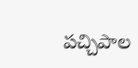పచ్చిపాల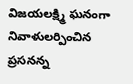విజయలక్ష్మి ఘనంగా నివాళులర్పించిన ప్రసనన్న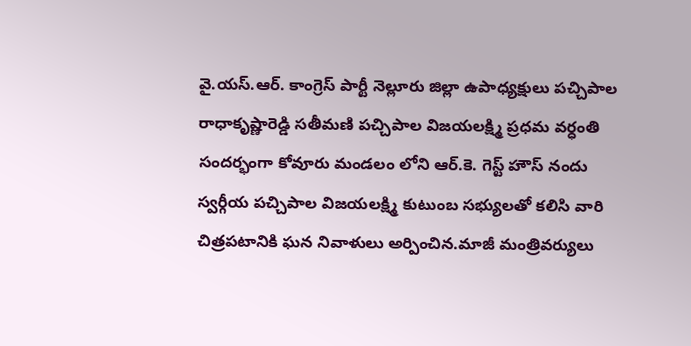వై.యస్.ఆర్. కాంగ్రెస్ పార్టీ నెల్లూరు జిల్లా ఉపాధ్యక్షులు పచ్చిపాల రాధాకృష్ణారెడ్డి సతీమణి పచ్చిపాల విజయలక్ష్మి ప్రధమ వర్ధంతి సందర్భంగా కోవూరు మండలం లోని ఆర్.కె. గెస్ట్ హౌస్ నందు స్వర్గీయ పచ్చిపాల విజయలక్ష్మి కుటుంబ సభ్యులతో కలిసి వారి చిత్రపటానికి ఘన నివాళులు అర్పించిన.మాజీ మంత్రివర్యులు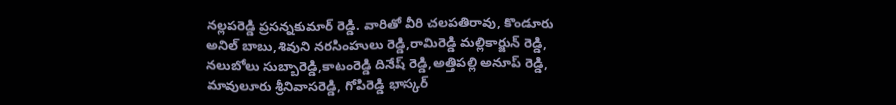నల్లపరెడ్డి ప్రసన్నకుమార్ రెడ్డి. వారితో వీరి చలపతిరావు, కొండూరు అనిల్ బాబు,శివుని నరసింహులు రెడ్డి,రామిరెడ్డి మల్లికార్జున్ రెడ్డి, నలుబోలు సుబ్బారెడ్డి,కాటంరెడ్డి దినేష్ రెడ్డి,అత్తిపల్లి అనూప్ రెడ్డి, మావులూరు శ్రీనివాసరెడ్డి, గోపిరెడ్డి భాస్కర్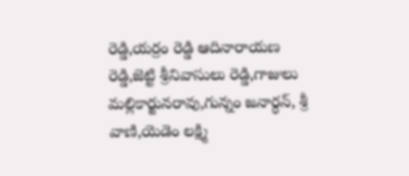రెడ్డి,యర్రం రెడ్డి ఆదినారాయణ రెడ్డి,జెట్టి శ్రీనివాసులు రెడ్డి,గాజులు మల్లికార్జునరావు,గున్నం జనార్ధన్, శ్రీ వాణి,యెడెం లక్ష్మి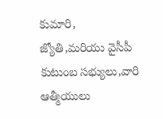కుమారి, జ్యోతి,మరియు వైసీపీ కుటుంబ సభ్యులు,వారి ఆత్మీయులు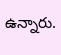ఉన్నారు.